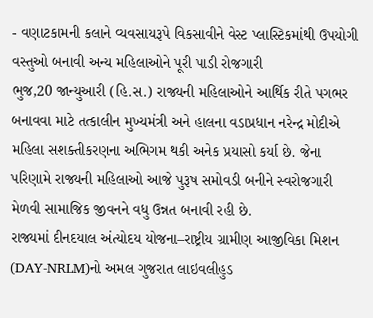- વણાટકામની કલાને વ્યવસાયરૂપે વિકસાવીને વેસ્ટ પ્લાસ્ટિકમાંથી ઉપયોગી વસ્તુઓ બનાવી અન્ય મહિલાઓને પૂરી પાડી રોજગારી
ભુજ,20 જાન્યુઆરી (હિ.સ.) રાજ્યની મહિલાઓને આર્થિક રીતે પગભર બનાવવા માટે તત્કાલીન મુખ્યમંત્રી અને હાલના વડાપ્રધાન નરેન્દ્ર મોદીએ મહિલા સશક્તીકરણના અભિગમ થકી અનેક પ્રયાસો કર્યા છે. જેના પરિણામે રાજ્યની મહિલાઓ આજે પુરૂષ સમોવડી બનીને સ્વરોજગારી મેળવી સામાજિક જીવનને વધુ ઉન્નત બનાવી રહી છે.
રાજ્યમાં દીનદયાલ અંત્યોદય યોજના–રાષ્ટ્રીય ગ્રામીણ આજીવિકા મિશન (DAY-NRLM)નો અમલ ગુજરાત લાઇવલીહુડ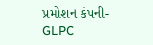પ્રમોશન કંપની-GLPC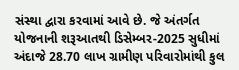સંસ્થા દ્વારા કરવામાં આવે છે. જે અંતર્ગત યોજનાની શરૂઆતથી ડિસેમ્બર-2025 સુધીમાં અંદાજે 28.70 લાખ ગ્રામીણ પરિવારોમાંથી કુલ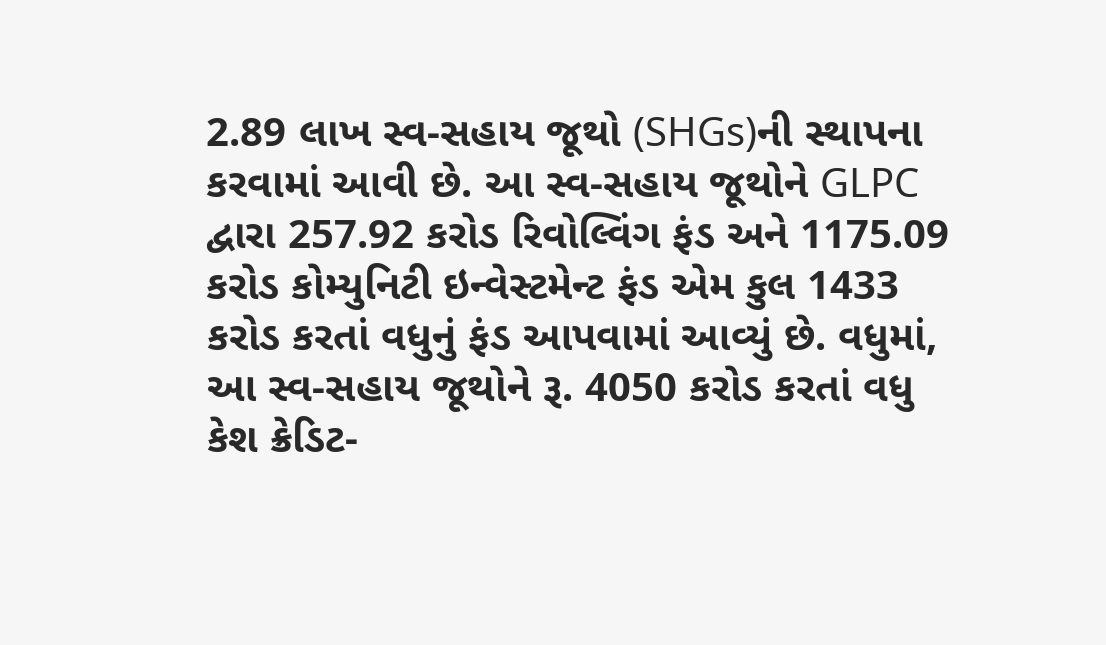2.89 લાખ સ્વ-સહાય જૂથો (SHGs)ની સ્થાપના કરવામાં આવી છે. આ સ્વ-સહાય જૂથોને GLPC દ્વારા 257.92 કરોડ રિવોલ્વિંગ ફંડ અને 1175.09 કરોડ કોમ્યુનિટી ઇન્વેસ્ટમેન્ટ ફંડ એમ કુલ 1433 કરોડ કરતાં વધુનું ફંડ આપવામાં આવ્યું છે. વધુમાં, આ સ્વ-સહાય જૂથોને રૂ. 4050 કરોડ કરતાં વધુ કેશ ક્રેડિટ-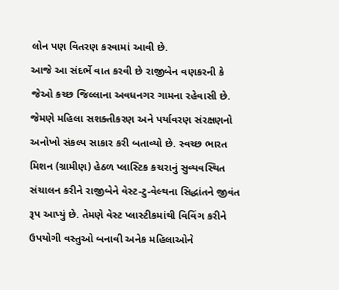લોન પણ વિતરણ કરવામાં આવી છે.
આજે આ સંદર્ભે વાત કરવી છે રાજીબેન વણકરની કે જેઓ કચ્છ જિલ્લાના અવધનગર ગામના રહેવાસી છે. જેમણે મહિલા સશક્તીકરણ અને પર્યાવરણ સંરક્ષણનો અનોખો સંકલ્પ સાકાર કરી બતાવ્યો છે. સ્વચ્છ ભારત મિશન (ગ્રામીણ) હેઠળ પ્લાસ્ટિક કચરાનું સુવ્યવસ્થિત સંચાલન કરીને રાજીબેને વેસ્ટ-ટુ-વેલ્થના સિદ્ધાંતને જીવંત રૂપ આપ્યું છે. તેમણે વેસ્ટ પ્લાસ્ટીકમાંથી વિવિંગ કરીને ઉપયોગી વસ્તુઓ બનાવી અનેક મહિલાઓને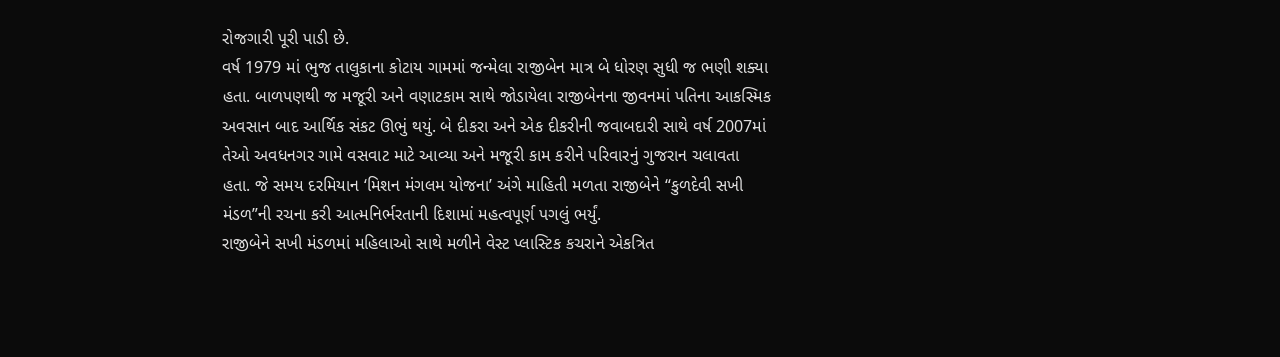રોજગારી પૂરી પાડી છે.
વર્ષ 1979 માં ભુજ તાલુકાના કોટાય ગામમાં જન્મેલા રાજીબેન માત્ર બે ધોરણ સુધી જ ભણી શક્યા હતા. બાળપણથી જ મજૂરી અને વણાટકામ સાથે જોડાયેલા રાજીબેનના જીવનમાં પતિના આકસ્મિક અવસાન બાદ આર્થિક સંકટ ઊભું થયું. બે દીકરા અને એક દીકરીની જવાબદારી સાથે વર્ષ 2007માં તેઓ અવધનગર ગામે વસવાટ માટે આવ્યા અને મજૂરી કામ કરીને પરિવારનું ગુજરાન ચલાવતા હતા. જે સમય દરમિયાન ‘મિશન મંગલમ યોજના’ અંગે માહિતી મળતા રાજીબેને “કુળદેવી સખી મંડળ”ની રચના કરી આત્મનિર્ભરતાની દિશામાં મહત્વપૂર્ણ પગલું ભર્યું.
રાજીબેને સખી મંડળમાં મહિલાઓ સાથે મળીને વેસ્ટ પ્લાસ્ટિક કચરાને એકત્રિત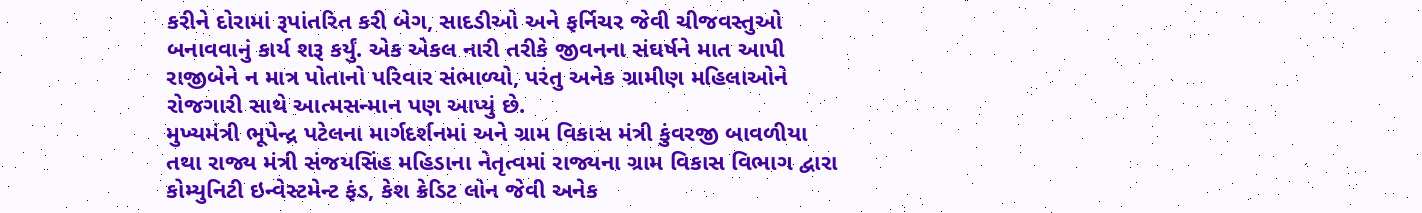કરીને દોરામાં રૂપાંતરિત કરી બેગ, સાદડીઓ અને ફર્નિચર જેવી ચીજવસ્તુઓ બનાવવાનું કાર્ય શરૂ કર્યું. એક એકલ નારી તરીકે જીવનના સંઘર્ષને માત આપી રાજીબેને ન માત્ર પોતાનો પરિવાર સંભાળ્યો, પરંતુ અનેક ગ્રામીણ મહિલાઓને રોજગારી સાથે આત્મસન્માન પણ આપ્યું છે.
મુખ્યમંત્રી ભૂપેન્દ્ર પટેલના માર્ગદર્શનમાં અને ગ્રામ વિકાસ મંત્રી કુંવરજી બાવળીયા તથા રાજ્ય મંત્રી સંજયસિંહ મહિડાના નેતૃત્વમાં રાજ્યના ગ્રામ વિકાસ વિભાગ દ્વારા કોમ્યુનિટી ઇન્વેસ્ટમેન્ટ ફંડ, કેશ ક્રેડિટ લોન જેવી અનેક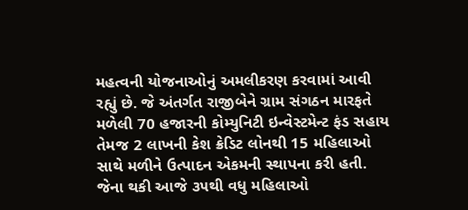મહત્વની યોજનાઓનું અમલીકરણ કરવામાં આવી રહ્યું છે. જે અંતર્ગત રાજીબેને ગ્રામ સંગઠન મારફતે મળેલી 70 હજારની કોમ્યુનિટી ઇન્વેસ્ટમેન્ટ ફંડ સહાય તેમજ 2 લાખની કેશ ક્રેડિટ લોનથી 15 મહિલાઓ સાથે મળીને ઉત્પાદન એકમની સ્થાપના કરી હતી. જેના થકી આજે ૩૫થી વધુ મહિલાઓ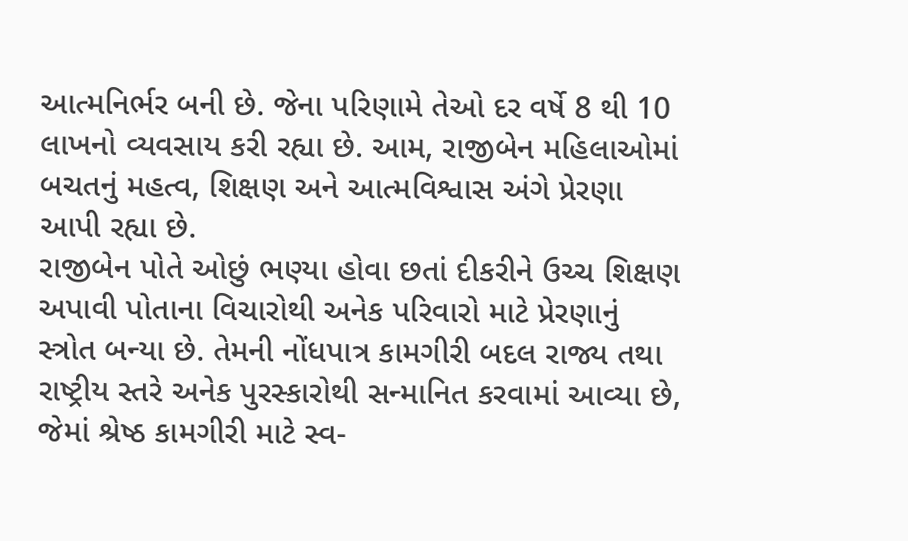આત્મનિર્ભર બની છે. જેના પરિણામે તેઓ દર વર્ષે 8 થી 10 લાખનો વ્યવસાય કરી રહ્યા છે. આમ, રાજીબેન મહિલાઓમાં બચતનું મહત્વ, શિક્ષણ અને આત્મવિશ્વાસ અંગે પ્રેરણા આપી રહ્યા છે.
રાજીબેન પોતે ઓછું ભણ્યા હોવા છતાં દીકરીને ઉચ્ચ શિક્ષણ અપાવી પોતાના વિચારોથી અનેક પરિવારો માટે પ્રેરણાનું સ્ત્રોત બન્યા છે. તેમની નોંધપાત્ર કામગીરી બદલ રાજ્ય તથા રાષ્ટ્રીય સ્તરે અનેક પુરસ્કારોથી સન્માનિત કરવામાં આવ્યા છે, જેમાં શ્રેષ્ઠ કામગીરી માટે સ્વ-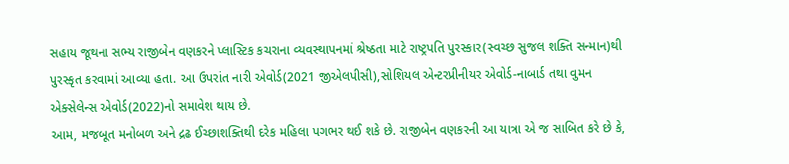સહાય જૂથના સભ્ય રાજીબેન વણકરને પ્લાસ્ટિક કચરાના વ્યવસ્થાપનમાં શ્રેષ્ઠતા માટે રાષ્ટ્રપતિ પુરસ્કાર(સ્વચ્છ સુજલ શક્તિ સન્માન)થી પુરસ્કૃત કરવામાં આવ્યા હતા. આ ઉપરાંત નારી એવોર્ડ(2021 જીએલપીસી),સોશિયલ એન્ટરપ્રીનીયર એવોર્ડ-નાબાર્ડ તથા વુમન એક્સેલેન્સ એવોર્ડ(2022)નો સમાવેશ થાય છે.
આમ, મજબૂત મનોબળ અને દ્રઢ ઈચ્છાશક્તિથી દરેક મહિલા પગભર થઈ શકે છે. રાજીબેન વણકરની આ યાત્રા એ જ સાબિત કરે છે કે,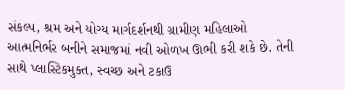સંકલ્પ, શ્રમ અને યોગ્ય માર્ગદર્શનથી ગ્રામીણ મહિલાઓ આત્મનિર્ભર બનીને સમાજમાં નવી ઓળખ ઊભી કરી શકે છે. તેની સાથે પ્લાસ્ટિકમુક્ત, સ્વચ્છ અને ટકાઉ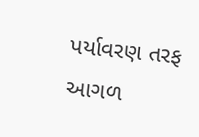પર્યાવરણ તરફ આગળ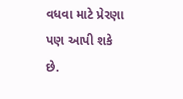વધવા માટે પ્રેરણા પણ આપી શકે છે.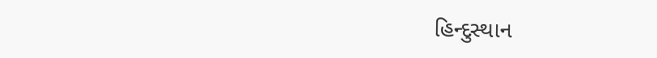હિન્દુસ્થાન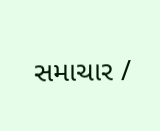સમાચાર /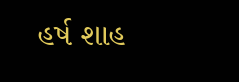હર્ષ શાહ